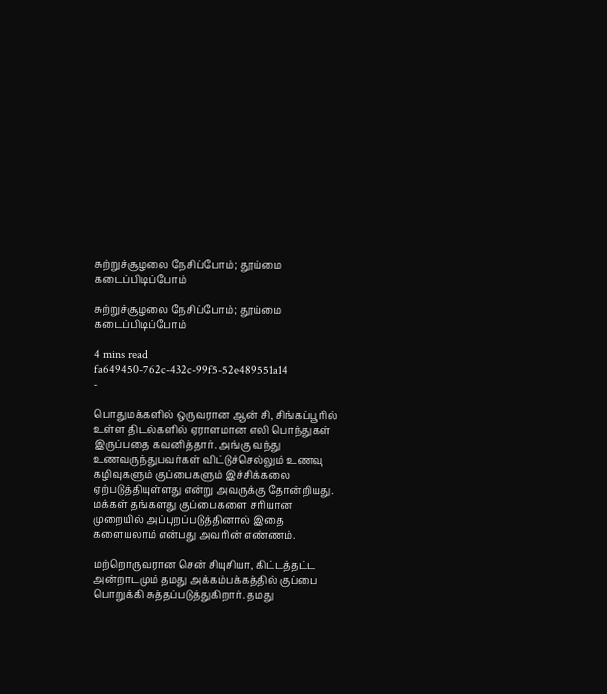சுற்றுச்சூழலை நேசிப்போம்; தூய்மை கடைப்பிடிப்போம்

சுற்றுச்சூழலை நேசிப்போம்; தூய்மை கடைப்பிடிப்போம்

4 mins read
fa649450-762c-432c-99f5-52e489551a14
-

பொதுமக்களில் ஒருவரான ஆன் சி, சிங்கப்பூரில் உள்ள திடல்களில் ஏராளமான எலி பொந்துகள் இருப்பதை கவனித்தார். அங்கு வந்து உணவருந்துபவர்கள் விட்டுச்செல்லும் உணவு கழிவுகளும் குப்பைகளும் இச்சிக்கலை ஏற்படுத்தியுள்ளது என்று அவருக்கு தோன்றியது. மக்கள் தங்களது குப்பைகளை சரியான முறையில் அப்புறப்படுத்தினால் இதை களையலாம் என்பது அவரின் எண்ணம்.

மற்றொருவரான சென் சியுசியா, கிட்டத்தட்ட அன்றாடமும் தமது அக்கம்பக்கத்தில் குப்பை பொறுக்கி சுத்தப்படுத்துகிறார். தமது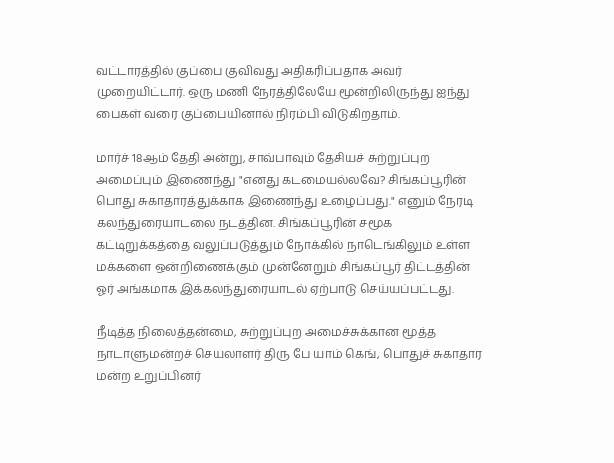வட்டாரத்தில் குப்பை குவிவது அதிகரிப்பதாக அவர் முறையிட்டார். ஒரு மணி நேரத்திலேயே மூன்றிலிருந்து ஐந்து பைகள் வரை குப்பையினால் நிரம்பி விடுகிறதாம்.

மார்ச் 18ஆம் தேதி அன்று, சாவ்பாவும் தேசியச் சுற்றுப்புற அமைப்பும் இணைந்து "எனது கடமையல்லவே? சிங்கப்பூரின் பொது சுகாதாரத்துக்காக இணைந்து உழைப்பது." எனும் நேரடி கலந்துரையாடலை நடத்தின. சிங்கப்பூரின் சமூக கட்டிறுக்கத்தை வலுப்படுத்தும் நோக்கில் நாடெங்கிலும் உள்ள மக்களை ஒன்றிணைக்கும் முன்னேறும் சிங்கப்பூர் திட்டத்தின் ஓர் அங்கமாக இக்கலந்துரையாடல் ஏற்பாடு செய்யப்பட்டது.

நீடித்த நிலைத்தன்மை, சுற்றுப்புற அமைச்சுக்கான மூத்த நாடாளுமன்றச் செயலாளர் திரு பே யாம் கெங், பொதுச் சுகாதார மன்ற உறுப்பினர்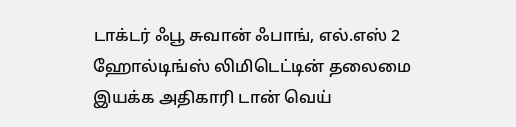டாக்டர் ஃபூ சுவான் ஃபாங், எல்.எஸ் 2 ஹோல்டிங்ஸ் லிமிடெட்டின் தலைமை இயக்க அதிகாரி டான் வெய்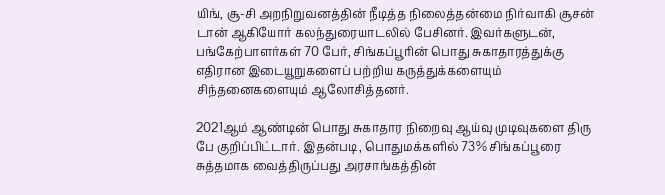யிங், சூ-சி அறநிறுவனத்தின் நீடித்த நிலைத்தன்மை நிர்வாகி சூசன் டான் ஆகியோர் கலந்துரையாடலில் பேசினர். இவர்களுடன், பங்கேற்பாளர்கள் 70 பேர், சிங்கப்பூரின் பொது சுகாதாரத்துக்கு எதிரான இடையூறுகளைப் பற்றிய கருத்துக்களையும் சிந்தனைகளையும் ஆலோசித்தனர்.

2021ஆம் ஆண்டின் பொது சுகாதார நிறைவு ஆய்வு முடிவுகளை திரு பே குறிப்பிட்டார். இதன்படி, பொதுமக்களில் 73% சிங்கப்பூரை சுத்தமாக வைத்திருப்பது அரசாங்கத்தின்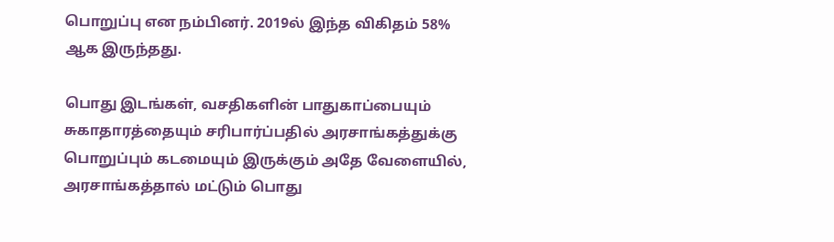பொறுப்பு என நம்பினர். 2019ல் இந்த விகிதம் 58% ஆக இருந்தது.

பொது இடங்கள், வசதிகளின் பாதுகாப்பையும் சுகாதாரத்தையும் சரிபார்ப்பதில் அரசாங்கத்துக்கு பொறுப்பும் கடமையும் இருக்கும் அதே வேளையில், அரசாங்கத்தால் மட்டும் பொது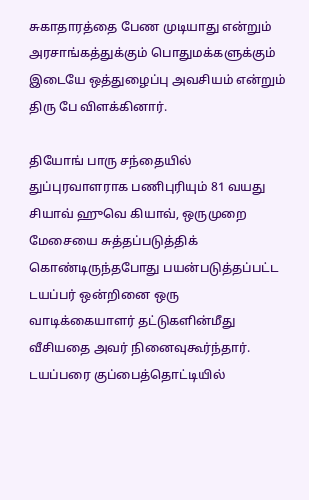சுகாதாரத்தை பேண முடியாது என்றும் அரசாங்கத்துக்கும் பொதுமக்களுக்கும் இடையே ஒத்துழைப்பு அவசியம் என்றும் திரு பே விளக்கினார்.

தியோங் பாரு சந்தையில் துப்புரவாளராக பணிபுரியும் 81 வயது சியாவ் ஹுவெ கியாவ், ஒருமுறை மேசையை சுத்தப்படுத்திக் கொண்டிருந்தபோது பயன்படுத்தப்பட்ட டயப்பர் ஒன்றினை ஒரு வாடிக்கையாளர் தட்டுகளின்மீது வீசியதை அவர் நினைவுகூர்ந்தார். டயப்பரை குப்பைத்தொட்டியில்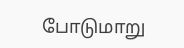போடுமாறு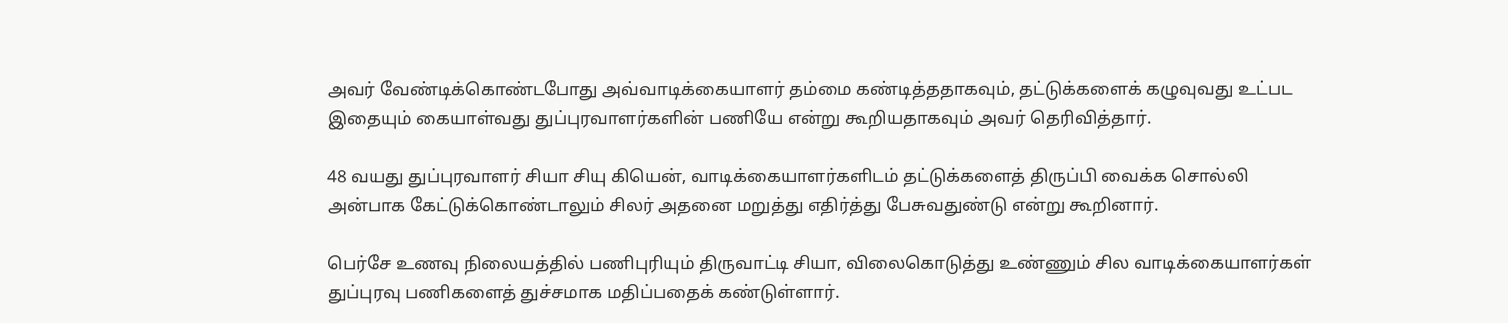அவர் வேண்டிக்கொண்டபோது அவ்வாடிக்கையாளர் தம்மை கண்டித்ததாகவும், தட்டுக்களைக் கழுவுவது உட்பட இதையும் கையாள்வது துப்புரவாளர்களின் பணியே என்று கூறியதாகவும் அவர் தெரிவித்தார்.

48 வயது துப்புரவாளர் சியா சியு கியென், வாடிக்கையாளர்களிடம் தட்டுக்களைத் திருப்பி வைக்க சொல்லி அன்பாக கேட்டுக்கொண்டாலும் சிலர் அதனை மறுத்து எதிர்த்து பேசுவதுண்டு என்று கூறினார்.

பெர்சே உணவு நிலையத்தில் பணிபுரியும் திருவாட்டி சியா, விலைகொடுத்து உண்ணும் சில வாடிக்கையாளர்கள் துப்புரவு பணிகளைத் துச்சமாக மதிப்பதைக் கண்டுள்ளார்.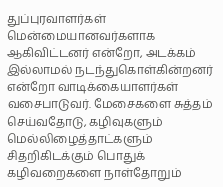துப்புரவாளர்கள் மென்மையானவர்களாக ஆகிவிட்டனர் என்றோ, அடக்கம் இல்லாமல் நடந்துகொள்கின்றனர் என்றோ வாடிக்கையாளர்கள் வசைபாடுவர். மேசைகளை சுத்தம் செய்வதோடு, கழிவுகளும் மெல்லிழைத்தாட்களும் சிதறிகிடக்கும் பொதுக் கழிவறைகளை நாள்தோறும்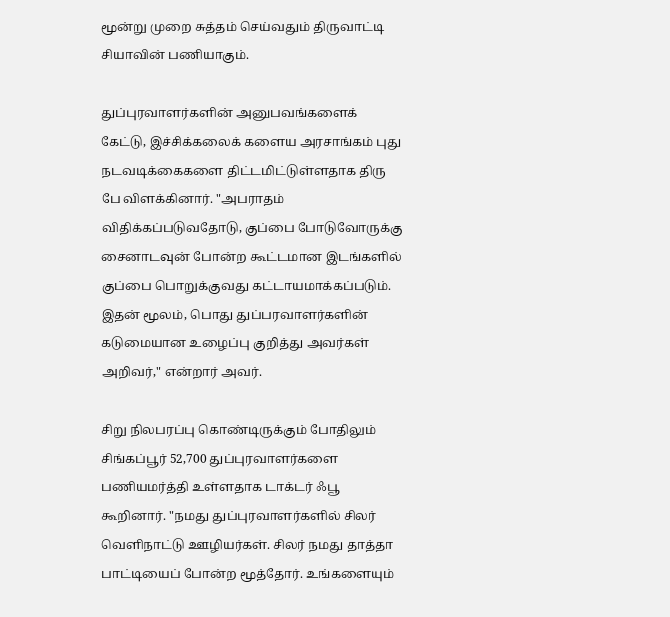மூன்று முறை சுத்தம் செய்வதும் திருவாட்டி சியாவின் பணியாகும்.

துப்புரவாளர்களின் அனுபவங்களைக் கேட்டு, இச்சிக்கலைக் களைய அரசாங்கம் புது நடவடிக்கைகளை திட்டமிட்டுள்ளதாக திரு பே விளக்கினார். "அபராதம் விதிக்கப்படுவதோடு, குப்பை போடுவோருக்கு சைனாடவுன் போன்ற கூட்டமான இடங்களில் குப்பை பொறுக்குவது கட்டாயமாக்கப்படும். இதன் மூலம், பொது துப்பரவாளர்களின் கடுமையான உழைப்பு குறித்து அவர்கள் அறிவர்," என்றார் அவர்.

சிறு நிலபரப்பு கொண்டிருக்கும் போதிலும் சிங்கப்பூர் 52,700 துப்புரவாளர்களை பணியமர்த்தி உள்ளதாக டாக்டர் ஃபூ கூறினார். "நமது துப்புரவாளர்களில் சிலர் வெளிநாட்டு ஊழியர்கள். சிலர் நமது தாத்தா பாட்டியைப் போன்ற மூத்தோர். உங்களையும்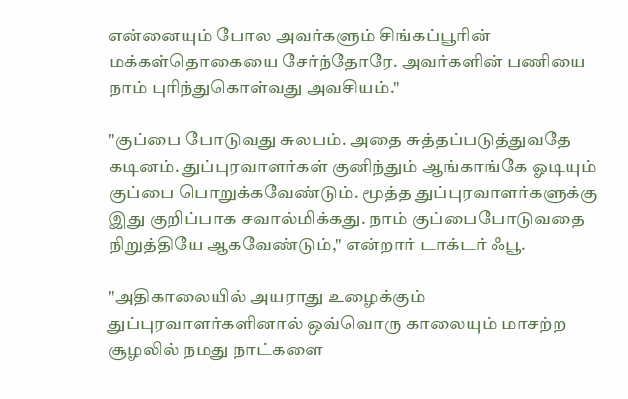என்னையும் போல அவர்களும் சிங்கப்பூரின் மக்கள்தொகையை சேர்ந்தோரே. அவர்களின் பணியை நாம் புரிந்துகொள்வது அவசியம்."

"குப்பை போடுவது சுலபம். அதை சுத்தப்படுத்துவதே கடினம். துப்புரவாளர்கள் குனிந்தும் ஆங்காங்கே ஓடியும் குப்பை பொறுக்கவேண்டும். மூத்த துப்புரவாளர்களுக்கு இது குறிப்பாக சவால்மிக்கது. நாம் குப்பைபோடுவதை நிறுத்தியே ஆகவேண்டும்," என்றார் டாக்டர் ஃபூ.

"அதிகாலையில் அயராது உழைக்கும் துப்புரவாளர்களினால் ஒவ்வொரு காலையும் மாசற்ற சூழலில் நமது நாட்களை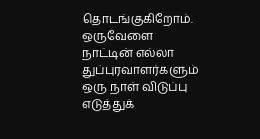தொடங்குகிறோம். ஒருவேளை நாட்டின் எல்லா துப்புரவாளர்களும் ஒரு நாள் விடுப்பு எடுத்துக்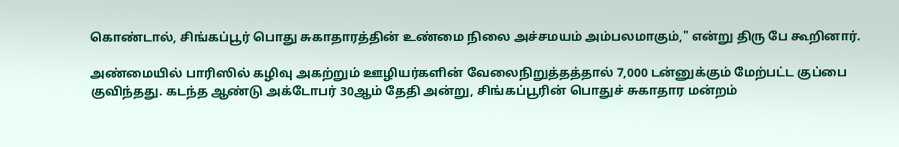கொண்டால், சிங்கப்பூர் பொது சுகாதாரத்தின் உண்மை நிலை அச்சமயம் அம்பலமாகும்," என்று திரு பே கூறினார்.

அண்மையில் பாரிஸில் கழிவு அகற்றும் ஊழியர்களின் வேலைநிறுத்தத்தால் 7,000 டன்னுக்கும் மேற்பட்ட குப்பை குவிந்தது. கடந்த ஆண்டு அக்டோபர் 30ஆம் தேதி அன்று, சிங்கப்பூரின் பொதுச் சுகாதார மன்றம்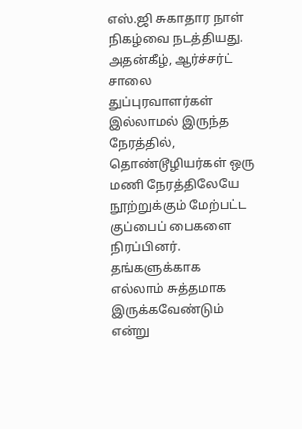எஸ்.ஜி சுகாதார நாள் நிகழ்வை நடத்தியது. அதன்கீழ், ஆர்ச்சர்ட் சாலை துப்புரவாளர்கள் இல்லாமல் இருந்த நேரத்தில், தொண்டூழியர்கள் ஒரு மணி நேரத்திலேயே நூற்றுக்கும் மேற்பட்ட குப்பைப் பைகளை நிரப்பினர். தங்களுக்காக எல்லாம் சுத்தமாக இருக்கவேண்டும் என்று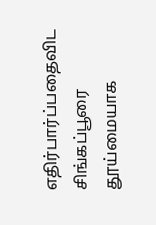எதிர்பார்ப்பதைவிட சிங்கப்பூரை தூய்மையாக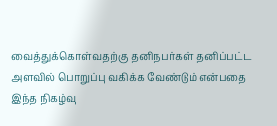வைத்துக்கொள்வதற்கு தனிநபர்கள் தனிப்பட்ட அளவில் பொறுப்பு வகிக்க வேண்டும் என்பதை இந்த நிகழ்வு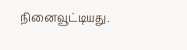நினைவூட்டியது.